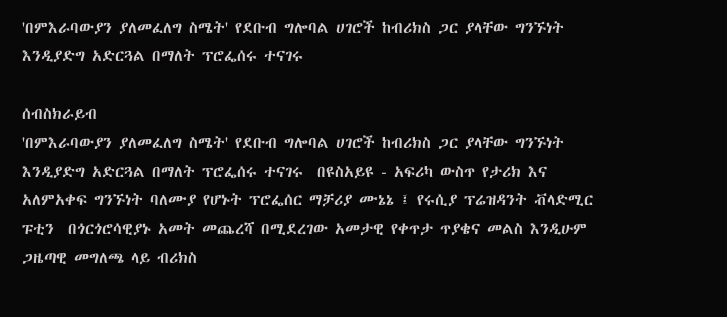'በምእራባውያን ያለመፈለግ ስሜት' የደቡብ ግሎባል ሀገሮች ከብሪክስ ጋር ያላቸው ግንኙነት እንዲያድግ አድርጓል በማለት ፕሮፌሰሩ ተናገሩ

ሰብስክራይብ
'በምእራባውያን ያለመፈለግ ስሜት' የደቡብ ግሎባል ሀገሮች ከብሪክስ ጋር ያላቸው ግንኙነት እንዲያድግ አድርጓል በማለት ፕሮፌሰሩ ተናገሩ  በዩስአይዩ - አፍሪካ ውስጥ የታሪክ እና አለምአቀፍ ግንኙነት ባለሙያ የሆኑት ፕሮፌሰር ማቻሪያ ሙኔኔ ፤ የሩሲያ ፕሬዝዳንት ቭላድሚር ፑቲን  በጎርጎሮሳዊያኑ አመት መጨረሻ በሚደረገው አመታዊ የቀጥታ ጥያቄና መልስ እንዲሁም ጋዜጣዊ መግለጫ ላይ ብሪክስ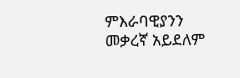ምእራባዊያንን መቃረኛ አይደለም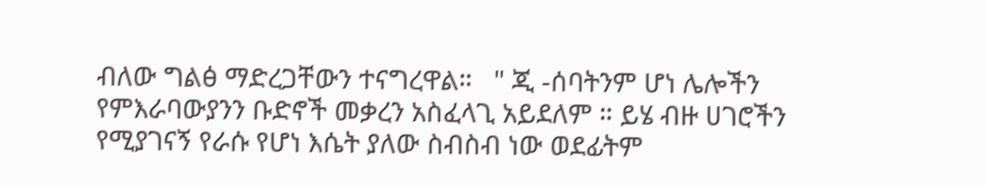ብለው ግልፅ ማድረጋቸውን ተናግረዋል።   " ጂ -ሰባትንም ሆነ ሌሎችን የምእራባውያንን ቡድኖች መቃረን አስፈላጊ አይደለም ። ይሄ ብዙ ሀገሮችን የሚያገናኝ የራሱ የሆነ እሴት ያለው ስብስብ ነው ወደፊትም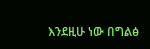እንደዚሁ ነው በግልፅ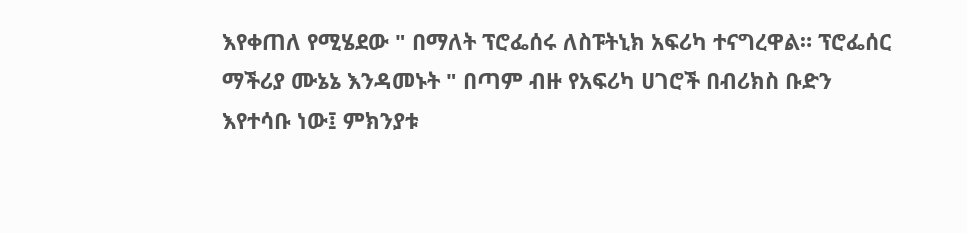እየቀጠለ የሚሄደው " በማለት ፕሮፌሰሩ ለስፑትኒክ አፍሪካ ተናግረዋል። ፕሮፌሰር ማችሪያ ሙኔኔ እንዳመኑት " በጣም ብዙ የአፍሪካ ሀገሮች በብሪክስ ቡድን እየተሳቡ ነው፤ ምክንያቱ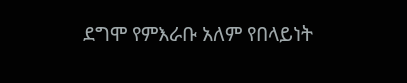ደግሞ የምእራቡ አለም የበላይነት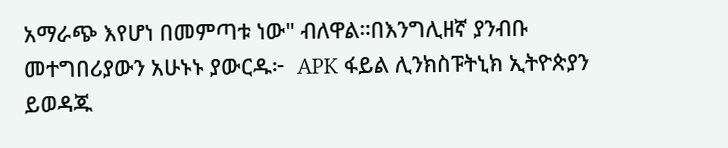አማራጭ እየሆነ በመምጣቱ ነው" ብለዋል።በእንግሊዘኛ ያንብቡ መተግበሪያውን አሁኑኑ ያውርዱ፦  APK ፋይል ሊንክስፑትኒክ ኢትዮጵያን ይወዳጁ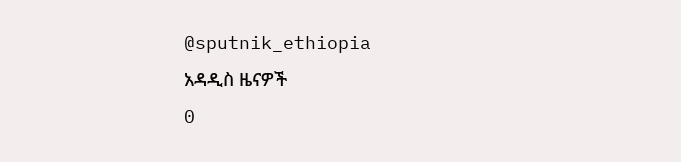@sputnik_ethiopia
አዳዲስ ዜናዎች
0